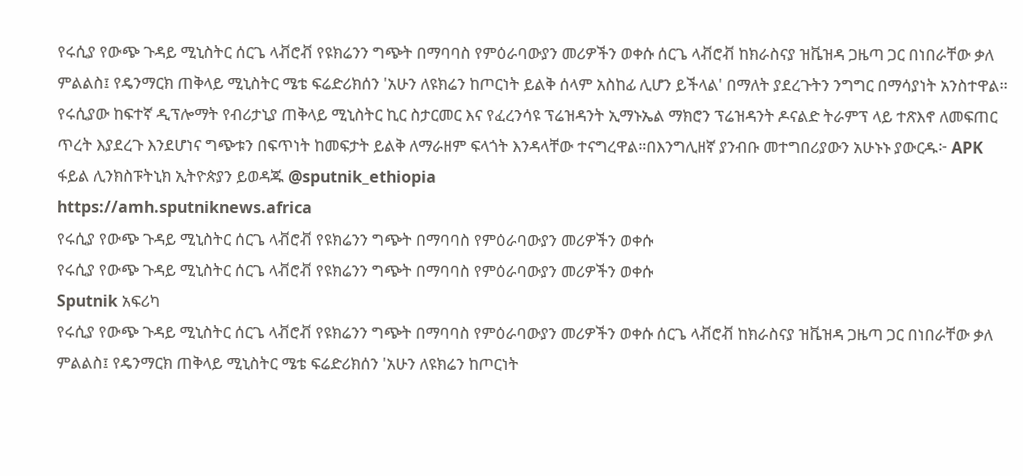የሩሲያ የውጭ ጉዳይ ሚኒስትር ሰርጌ ላቭሮቭ የዩክሬንን ግጭት በማባባስ የምዕራባውያን መሪዎችን ወቀሱ ሰርጌ ላቭሮቭ ከክራስናያ ዝቬዝዳ ጋዜጣ ጋር በነበራቸው ቃለ ምልልስ፤ የዴንማርክ ጠቅላይ ሚኒስትር ሜቴ ፍሬድሪክሰን 'አሁን ለዩክሬን ከጦርነት ይልቅ ሰላም አስከፊ ሊሆን ይችላል' በማለት ያደረጉትን ንግግር በማሳያነት አንስተዋል፡፡ የሩሲያው ከፍተኛ ዲፕሎማት የብሪታኒያ ጠቅላይ ሚኒስትር ኪር ስታርመር እና የፈረንሳዩ ፕሬዝዳንት ኢማኑኤል ማክሮን ፕሬዝዳንት ዶናልድ ትራምፕ ላይ ተጽእኖ ለመፍጠር ጥረት እያደረጉ እንደሆነና ግጭቱን በፍጥነት ከመፍታት ይልቅ ለማራዘም ፍላጎት እንዳላቸው ተናግረዋል።በእንግሊዘኛ ያንብቡ መተግበሪያውን አሁኑኑ ያውርዱ፦ APK ፋይል ሊንክስፑትኒክ ኢትዮጵያን ይወዳጁ @sputnik_ethiopia
https://amh.sputniknews.africa
የሩሲያ የውጭ ጉዳይ ሚኒስትር ሰርጌ ላቭሮቭ የዩክሬንን ግጭት በማባባስ የምዕራባውያን መሪዎችን ወቀሱ
የሩሲያ የውጭ ጉዳይ ሚኒስትር ሰርጌ ላቭሮቭ የዩክሬንን ግጭት በማባባስ የምዕራባውያን መሪዎችን ወቀሱ
Sputnik አፍሪካ
የሩሲያ የውጭ ጉዳይ ሚኒስትር ሰርጌ ላቭሮቭ የዩክሬንን ግጭት በማባባስ የምዕራባውያን መሪዎችን ወቀሱ ሰርጌ ላቭሮቭ ከክራስናያ ዝቬዝዳ ጋዜጣ ጋር በነበራቸው ቃለ ምልልስ፤ የዴንማርክ ጠቅላይ ሚኒስትር ሜቴ ፍሬድሪክሰን 'አሁን ለዩክሬን ከጦርነት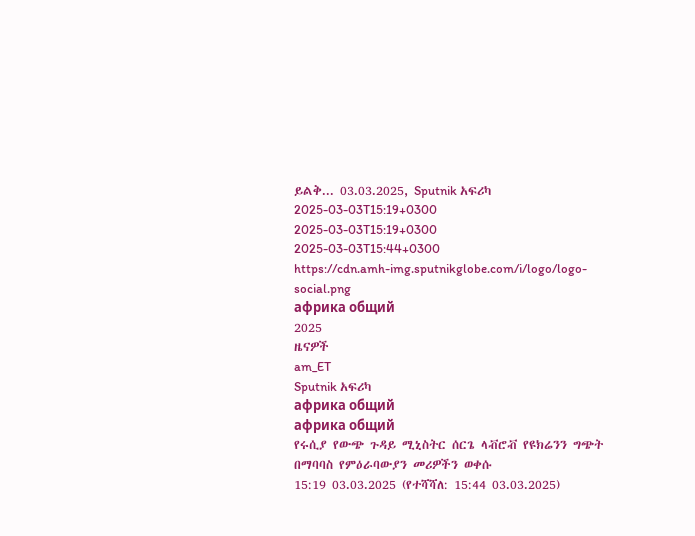ይልቅ... 03.03.2025, Sputnik አፍሪካ
2025-03-03T15:19+0300
2025-03-03T15:19+0300
2025-03-03T15:44+0300
https://cdn.amh-img.sputnikglobe.com/i/logo/logo-social.png
африка общий
2025
ዜናዎች
am_ET
Sputnik አፍሪካ
африка общий
африка общий
የሩሲያ የውጭ ጉዳይ ሚኒስትር ሰርጌ ላቭሮቭ የዩክሬንን ግጭት በማባባስ የምዕራባውያን መሪዎችን ወቀሱ
15:19 03.03.2025 (የተሻሻለ: 15:44 03.03.2025)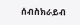ሰብስክራይብ